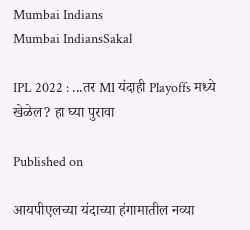Mumbai Indians
Mumbai IndiansSakal

IPL 2022 : ...तर MI यंदाही Playoffs मध्ये खेळेल? हा घ्या पुरावा

Published on

आयपीएलच्या यंदाच्या हंगामातील नव्या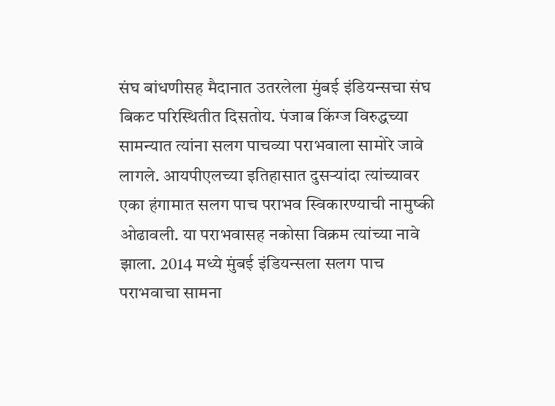संघ बांधणीसह मैदानात उतरलेला मुंबई इंडियन्सचा संघ बिकट परिस्थितीत दिसतोय. पंजाब किंग्ज विरुद्धच्या सामन्यात त्यांना सलग पाचव्या पराभवाला सामोरे जावे लागले. आयपीएलच्या इतिहासात दुसऱ्यांदा त्यांच्यावर एका हंगामात सलग पाच पराभव स्विकारण्याची नामुष्की ओढावली. या पराभवासह नकोसा विक्रम त्यांच्या नावे झाला. 2014 मध्ये मुंबई इंडियन्सला सलग पाच पराभवाचा सामना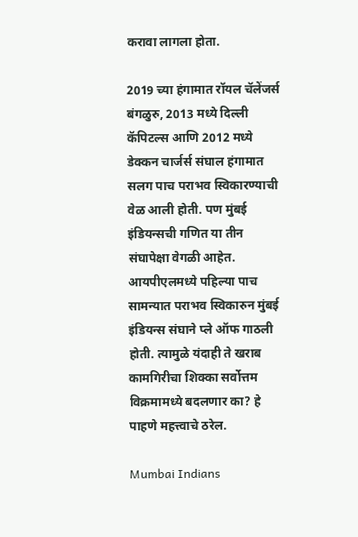करावा लागला होता.

2019 च्या हंगामात रॉयल चॅलेंजर्स बंगळुरु, 2013 मध्ये दिल्ली कॅपिटल्स आणि 2012 मध्ये डेक्कन चार्जर्स संघाल हंगामात सलग पाच पराभव स्विकारण्याची वेळ आली होती. पण मुंबई इंडियन्सची गणित या तीन संघापेक्षा वेगळी आहेत. आयपीएलमध्ये पहिल्या पाच सामन्यात पराभव स्विकारुन मुंबई इंडियन्स संघाने प्ले ऑफ गाठली होती. त्यामुळे यंदाही ते खराब कामगिरीचा शिक्का सर्वोत्तम विक्रमामध्ये बदलणार का? हे पाहणे महत्त्वाचे ठरेल.

Mumbai Indians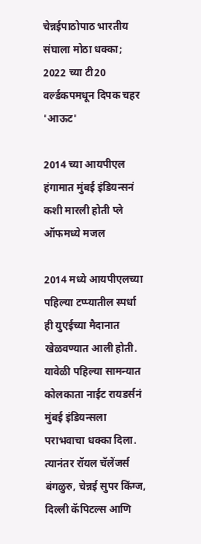चेन्नईपाठोपाठ भारतीय संघाला मोठा धक्का; 2022 च्या टी20 वर्ल्डकपमधून दिपक चहर 'आऊट'

2014 च्या आयपीएल हंगामात मुंबई इंडियन्सनं कशी मारली होती प्ले ऑफमध्ये मजल

2014 मध्ये आयपीएलच्या पहिल्या टप्प्यातील स्पर्धा ही युएईच्या मैदानात खेळवण्यात आली होती. यावेळी पहिल्या सामन्यात कोलकाता नाईट रायडर्सनं मुंबई इंडियन्सला पराभवाचा धक्का दिला. त्यानंतर रॉयल चॅलेंजर्स बंगळुरु, चेन्नई सुपर किंग्ज, दिल्ली कॅपिटल्स आणि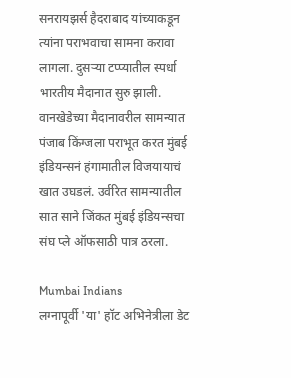सनरायझर्स हैदराबाद यांच्याकडून त्यांना पराभवाचा सामना करावा लागला. दुसऱ्या टप्प्यातील स्पर्धा भारतीय मैदानात सुरु झाली. वानखेडेच्या मैदानावरील सामन्यात पंजाब किंग्जला पराभूत करत मुंबई इंडियन्सनं हंगामातील विजयायाचं खात उघडलं. उर्वरित सामन्यातील सात साने जिंकत मुंबई इंडियन्सचा संघ प्ले ऑफसाठी पात्र ठरला.

Mumbai Indians
लग्नापूर्वी 'या' हॉट अभिनेत्रीला डेट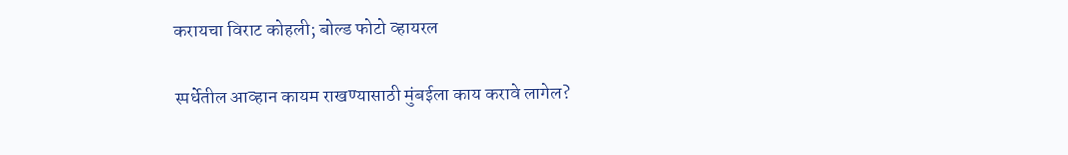करायचा विराट कोहली; बोल्ड फोटो व्हायरल

स्पर्धेतील आव्हान कायम राखण्यासाठी मुंबईला काय करावे लागेल?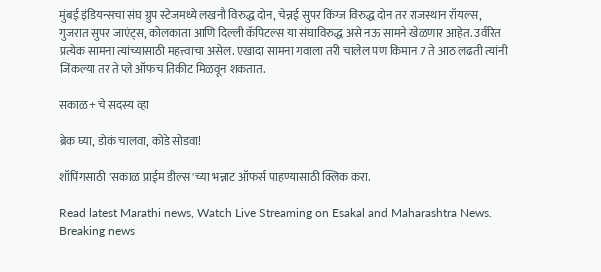मुंबई इंडियन्सचा संघ ग्रुप स्टेजमध्ये लखनौ विरुद्ध दोन, चेन्नई सुपर किंग्ज विरुद्ध दोन तर राजस्थान रॉयल्स, गुजरात सुपर जाएंट्स, कोलकाता आणि दिल्ली कॅपिटल्स या संघाविरुद्ध असे नऊ सामने खेळणार आहेत. उर्वरित प्रत्येक सामना त्यांच्यासाठी महत्त्वाचा असेल. एखादा सामना गवाला तरी चालेल पण किमान 7 ते आठ लढती त्यांनी जिंकल्या तर ते प्ले ऑफच तिकीट मिळवून शकतात.

सकाळ+ चे सदस्य व्हा

ब्रेक घ्या, डोकं चालवा, कोडे सोडवा!

शॉपिंगसाठी 'सकाळ प्राईम डील्स'च्या भन्नाट ऑफर्स पाहण्यासाठी क्लिक करा.

Read latest Marathi news, Watch Live Streaming on Esakal and Maharashtra News. Breaking news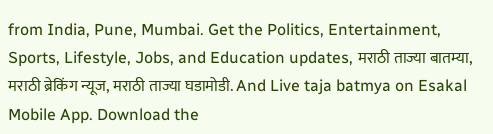from India, Pune, Mumbai. Get the Politics, Entertainment, Sports, Lifestyle, Jobs, and Education updates, मराठी ताज्या बातम्या, मराठी ब्रेकिंग न्यूज, मराठी ताज्या घडामोडी. And Live taja batmya on Esakal Mobile App. Download the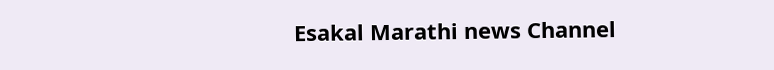Esakal Marathi news Channel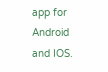app for Android and IOS.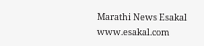Marathi News Esakal
www.esakal.com